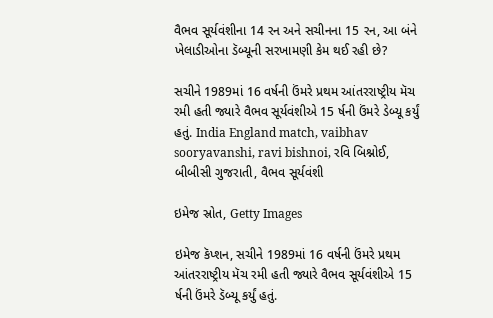વૈભવ સૂર્યવંશીના 14 રન અને સચીનના 15 રન, આ બંને ખેલાડીઓના ડૅબ્યૂની સરખામણી કેમ થઈ રહી છે?

સચીને 1989માં 16 વર્ષની ઉંમરે પ્રથમ આંતરરાષ્ટ્રીય મૅચ રમી હતી જ્યારે વૈભવ સૂર્યવંશીએ 15 ર્ષની ઉંમરે ડેબ્યૂ કર્યું હતું. India England match, vaibhav sooryavanshi, ravi bishnoi, રવિ બિશ્નોઈ, બીબીસી ગુજરાતી, વૈભવ સૂર્યવંશી

ઇમેજ સ્રોત, Getty Images

ઇમેજ કૅપ્શન, સચીને 1989માં 16 વર્ષની ઉંમરે પ્રથમ આંતરરાષ્ટ્રીય મૅચ રમી હતી જ્યારે વૈભવ સૂર્યવંશીએ 15 ર્ષની ઉંમરે ડૅબ્યૂ કર્યું હતું.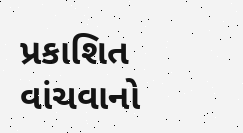પ્રકાશિત
વાંચવાનો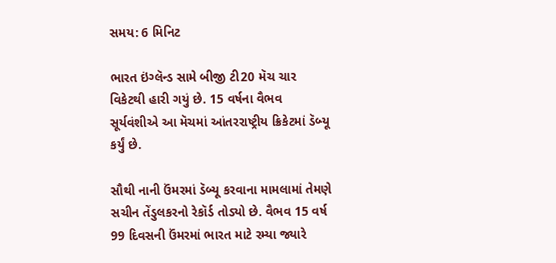સમય: 6 મિનિટ

ભારત ઇંગ્લૅન્ડ સામે બીજી ટી20 મૅચ ચાર વિકેટથી હારી ગયું છે. 15 વર્ષના વૈભવ સૂર્યવંશીએ આ મૅચમાં આંતરરાષ્ટ્રીય ક્રિકેટમાં ડૅબ્યૂ કર્યું છે.

સૌથી નાની ઉંમરમાં ડૅબ્યૂ કરવાના મામલામાં તેમણે સચીન તેંડુલકરનો રેકૉર્ડ તોડ્યો છે. વૈભવ 15 વર્ષ 99 દિવસની ઉંમરમાં ભારત માટે રમ્યા જ્યારે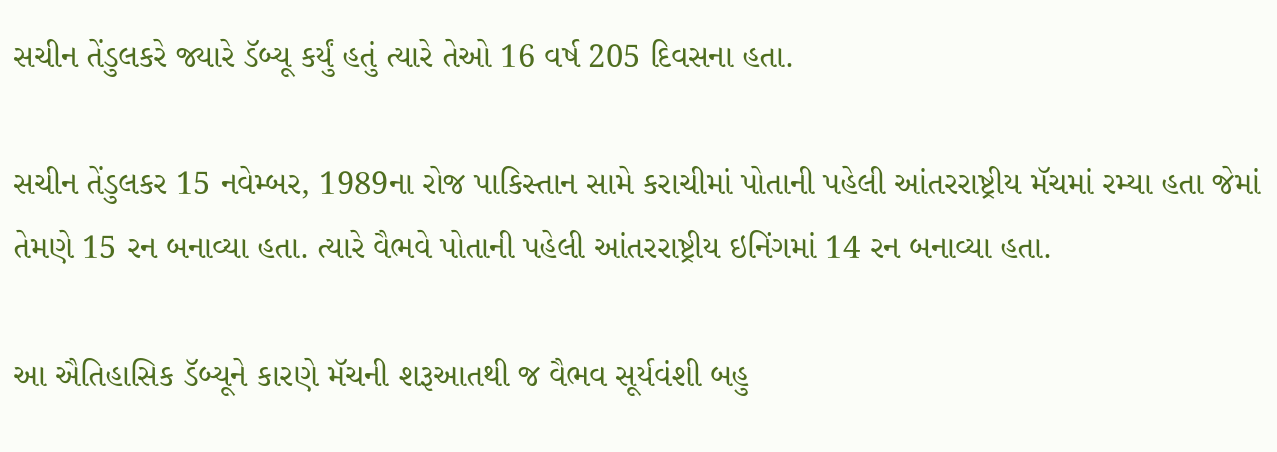સચીન તેંડુલકરે જ્યારે ડૅબ્યૂ કર્યું હતું ત્યારે તેઓ 16 વર્ષ 205 દિવસના હતા.

સચીન તેંડુલકર 15 નવેમ્બર, 1989ના રોજ પાકિસ્તાન સામે કરાચીમાં પોતાની પહેલી આંતરરાષ્ટ્રીય મૅચમાં રમ્યા હતા જેમાં તેમણે 15 રન બનાવ્યા હતા. ત્યારે વૈભવે પોતાની પહેલી આંતરરાષ્ટ્રીય ઇનિંગમાં 14 રન બનાવ્યા હતા.

આ ઐતિહાસિક ડૅબ્યૂને કારણે મૅચની શરૂઆતથી જ વૈભવ સૂર્યવંશી બહુ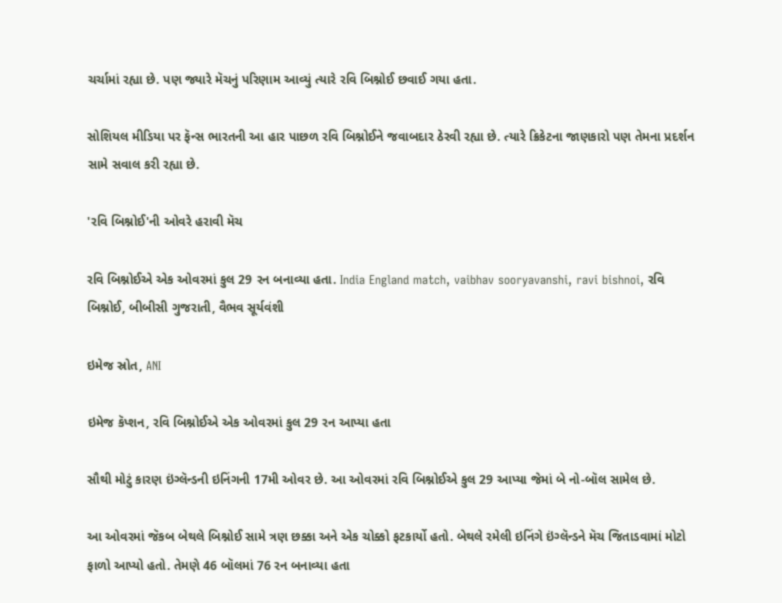ચર્ચામાં રહ્યા છે. પણ જ્યારે મૅચનું પરિણામ આવ્યું ત્યારે રવિ બિશ્નોઈ છવાઈ ગયા હતા.

સોશિયલ મીડિયા પર ફૅન્સ ભારતની આ હાર પાછળ રવિ બિશ્નોઈને જવાબદાર ઠેરવી રહ્યા છે. ત્યારે ક્રિકેટના જાણકારો પણ તેમના પ્રદર્શન સામે સવાલ કરી રહ્યા છે.

'રવિ બિશ્નોઈ'ની ઓવરે હરાવી મૅચ

રવિ બિશ્નોઈએ એક ઓવરમાં કુલ 29 રન બનાવ્યા હતા. India England match, vaibhav sooryavanshi, ravi bishnoi, રવિ બિશ્નોઈ, બીબીસી ગુજરાતી, વૈભવ સૂર્યવંશી

ઇમેજ સ્રોત, ANI

ઇમેજ કૅપ્શન, રવિ બિશ્નોઈએ એક ઓવરમાં કુલ 29 રન આપ્યા હતા

સૌથી મોટું કારણ ઇંગ્લૅન્ડની ઇનિંગની 17મી ઓવર છે. આ ઓવરમાં રવિ બિશ્નોઈએ કુલ 29 આપ્યા જેમાં બે નો-બૉલ સામેલ છે.

આ ઓવરમાં જૅકબ બેથલે બિશ્નોઈ સામે ત્રણ છક્કા અને એક ચોક્કો ફટકાર્યો હતો. બેથલે રમેલી ઇનિંગે ઇંગ્લૅન્ડને મૅચ જિતાડવામાં મોટો ફાળો આપ્યો હતો. તેમણે 46 બૉલમાં 76 રન બનાવ્યા હતા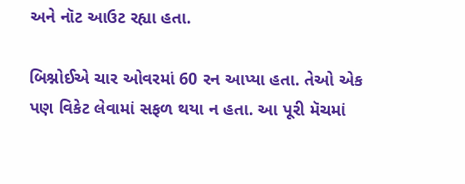અને નૉટ આઉટ રહ્યા હતા.

બિશ્નોઈએ ચાર ઓવરમાં 60 રન આપ્યા હતા. તેઓ એક પણ વિકેટ લેવામાં સફળ થયા ન હતા. આ પૂરી મૅચમાં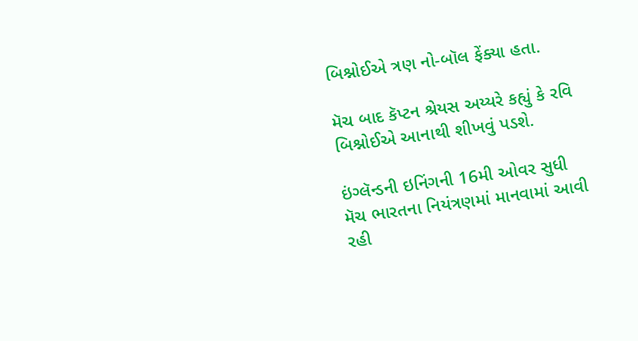બિશ્નોઈએ ત્રણ નો-બૉલ ફેંક્યા હતા.

મૅચ બાદ કૅપ્ટન શ્રેયસ અય્યરે કહ્યું કે રવિ બિશ્નોઈએ આનાથી શીખવું પડશે.

ઇંગ્લૅન્ડની ઇનિંગની 16મી ઓવર સુધી મૅચ ભારતના નિયંત્રણમાં માનવામાં આવી રહી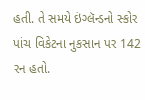હતી. તે સમયે ઇંગ્લૅન્ડનો સ્કોર પાંચ વિકેટના નુકસાન પર 142 રન હતો.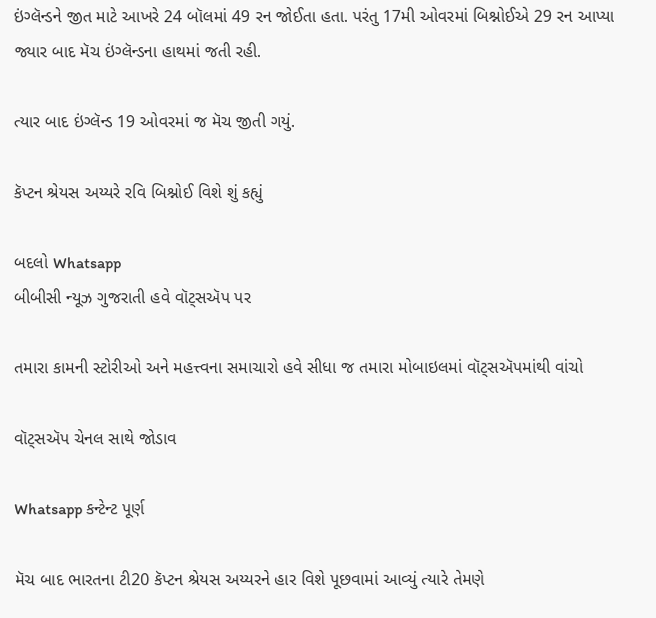ઇંગ્લૅન્ડને જીત માટે આખરે 24 બૉલમાં 49 રન જોઈતા હતા. પરંતુ 17મી ઓવરમાં બિશ્નોઈએ 29 રન આપ્યા જ્યાર બાદ મૅચ ઇંગ્લૅન્ડના હાથમાં જતી રહી.

ત્યાર બાદ ઇંગ્લૅન્ડ 19 ઓવરમાં જ મૅચ જીતી ગયું.

કૅપ્ટન શ્રેયસ અય્યરે રવિ બિશ્નોઈ વિશે શું કહ્યું

બદલો Whatsapp
બીબીસી ન્યૂઝ ગુજરાતી હવે વૉટ્સઍપ પર

તમારા કામની સ્ટોરીઓ અને મહત્ત્વના સમાચારો હવે સીધા જ તમારા મોબાઇલમાં વૉટ્સઍપમાંથી વાંચો

વૉટ્સઍપ ચેનલ સાથે જોડાવ

Whatsapp કન્ટેન્ટ પૂર્ણ

મૅચ બાદ ભારતના ટી20 કૅપ્ટન શ્રેયસ અય્યરને હાર વિશે પૂછવામાં આવ્યું ત્યારે તેમણે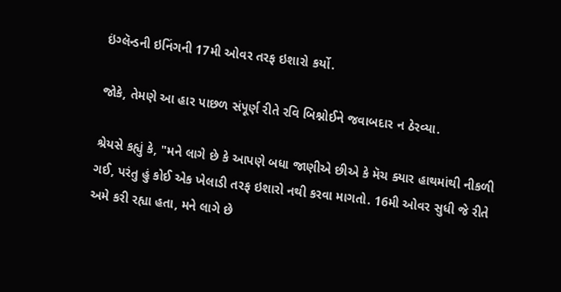ઇંગ્લૅન્ડની ઇનિંગની 17મી ઓવર તરફ ઇશારો કર્યો.

જોકે, તેમણે આ હાર પાછળ સંપૂર્ણ રીતે રવિ બિશ્નોઈને જવાબદાર ન ઠેરવ્યા.

શ્રેયસે કહ્યું કે, "મને લાગે છે કે આપણે બધા જાણીએ છીએ કે મૅચ ક્યાર હાથમાંથી નીકળી ગઈ, પરંતુ હું કોઈ એક ખેલાડી તરફ ઇશારો નથી કરવા માગતો. 16મી ઓવર સુધી જે રીતે અમે કરી રહ્યા હતા, મને લાગે છે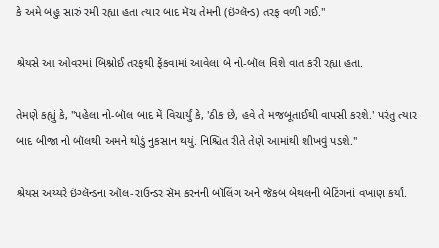કે અમે બહુ સારું રમી રહ્યા હતા ત્યાર બાદ મૅચ તેમની (ઇંગ્લૅન્ડ) તરફ વળી ગઈ."

શ્રેયસે આ ઓવરમાં બિશ્નોઈ તરફથી ફેંકવામાં આવેલા બે નો-બૉલ વિશે વાત કરી રહ્યા હતા.

તેમણે કહ્યું કે, "પહેલા નો-બૉલ બાદ મેં વિચાર્યું કે, 'ઠીક છે, હવે તે મજબૂતાઈથી વાપસી કરશે.' પરંતુ ત્યાર બાદ બીજા નો બૉલથી અમને થોડું નુકસાન થયું. નિશ્ચિત રીતે તેણે આમાંથી શીખવું પડશે."

શ્રેયસ અય્યરે ઇંગ્લૅન્ડના ઑલ-રાઉન્ડર સૅમ કરનની બૉલિંગ અને જૅકબ બેથલની બેટિંગનાં વખાણ કર્યાં.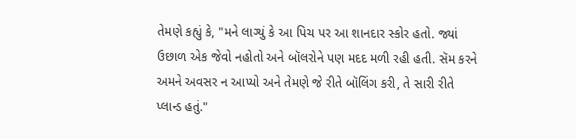તેમણે કહ્યું કે, "મને લાગ્યું કે આ પિચ પર આ શાનદાર સ્કોર હતો. જ્યાં ઉછાળ એક જેવો નહોતો અને બૉલરોને પણ મદદ મળી રહી હતી. સૅમ કરને અમને અવસર ન આપ્યો અને તેમણે જે રીતે બૉલિંગ કરી, તે સારી રીતે પ્લાન્ડ હતું."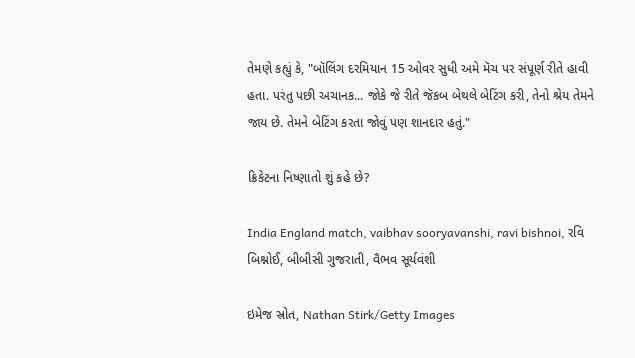તેમણે કહ્યું કે, "બૉલિંગ દરમિયાન 15 ઓવર સુધી અમે મૅચ પર સંપૂર્ણ રીતે હાવી હતા. પરંતુ પછી અચાનક... જોકે જે રીતે જૅકબ બેથલે બેટિંગ કરી, તેનો શ્રેય તેમને જાય છે. તેમને બેટિંગ કરતા જોવું પણ શાનદાર હતું."

ક્રિકેટના નિષ્ણાતો શું કહે છે?

India England match, vaibhav sooryavanshi, ravi bishnoi, રવિ બિશ્નોઈ, બીબીસી ગુજરાતી, વૈભવ સૂર્યવંશી

ઇમેજ સ્રોત, Nathan Stirk/Getty Images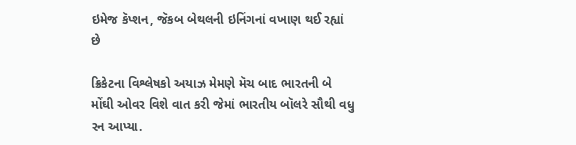ઇમેજ કૅપ્શન, જૅકબ બેથલની ઇનિંગનાં વખાણ થઈ રહ્યાં છે

ક્રિકેટના વિશ્લેષકો અયાઝ મેમણે મૅચ બાદ ભારતની બે મોંઘી ઓવર વિશે વાત કરી જેમાં ભારતીય બૉલરે સૌથી વધુ રન આપ્યા.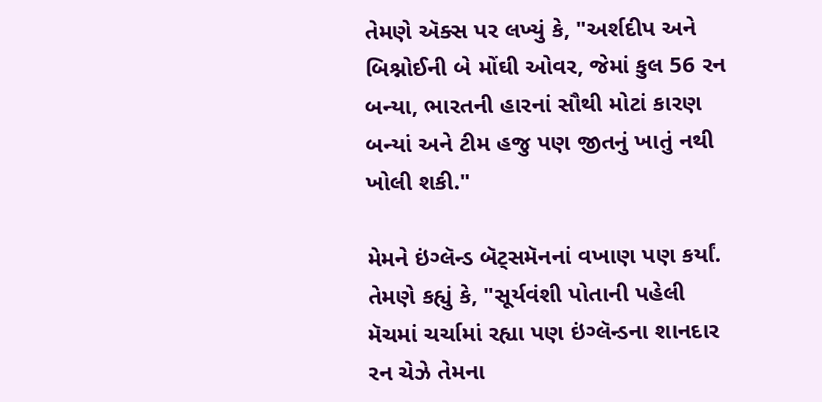તેમણે ઍક્સ પર લખ્યું કે, "અર્શદીપ અને બિશ્નોઈની બે મોંઘી ઓવર, જેમાં કુલ 56 રન બન્યા, ભારતની હારનાં સૌથી મોટાં કારણ બન્યાં અને ટીમ હજુ પણ જીતનું ખાતું નથી ખોલી શકી."

મેમને ઇંગ્લૅન્ડ બૅટ્સમૅનનાં વખાણ પણ કર્યાં. તેમણે કહ્યું કે, "સૂર્યવંશી પોતાની પહેલી મૅચમાં ચર્ચામાં રહ્યા પણ ઇંગ્લૅન્ડના શાનદાર રન ચેઝે તેમના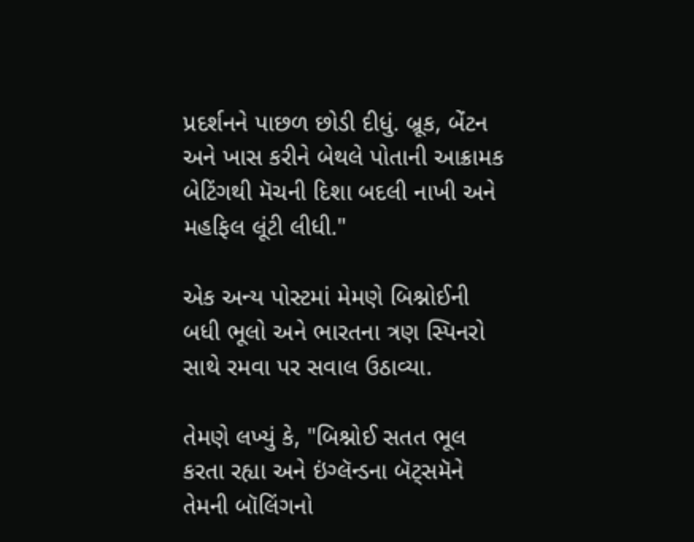પ્રદર્શનને પાછળ છોડી દીધું. બ્રૂક, બેંટન અને ખાસ કરીને બેથલે પોતાની આક્રામક બેટિંગથી મૅચની દિશા બદલી નાખી અને મહફિલ લૂંટી લીધી."

એક અન્ય પોસ્ટમાં મેમણે બિશ્નોઈની બધી ભૂલો અને ભારતના ત્રણ સ્પિનરો સાથે રમવા પર સવાલ ઉઠાવ્યા.

તેમણે લખ્યું કે, "બિશ્નોઈ સતત ભૂલ કરતા રહ્યા અને ઇંગ્લૅન્ડના બૅટ્સમૅને તેમની બૉલિંગનો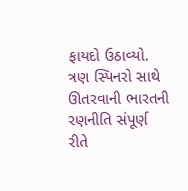ફાયદો ઉઠાવ્યો. ત્રણ સ્પિનરો સાથે ઊતરવાની ભારતની રણનીતિ સંપૂર્ણ રીતે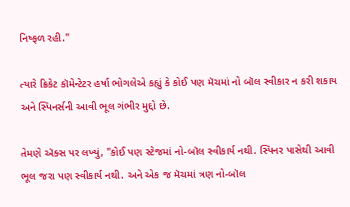નિષ્ફળ રહી."

ત્યારે ક્રિકેટ કૉમેન્ટેટર હર્ષા ભોગલેએ કહ્યું કે કોઈ પણ મૅચમાં નો બૉલ સ્વીકાર ન કરી શકાય અને સ્પિનર્સની આવી ભૂલ ગંભીર મુદ્દો છે.

તેમણે ઍક્સ પર લખ્યું, "કોઈ પણ સ્ટેજમાં નો-બૉલ સ્વીકાર્ય નથી. સ્પિનર પાસેથી આવી ભૂલ જરા પણ સ્વીકાર્ય નથી. અને એક જ મૅચમાં ત્રણ નો-બૉલ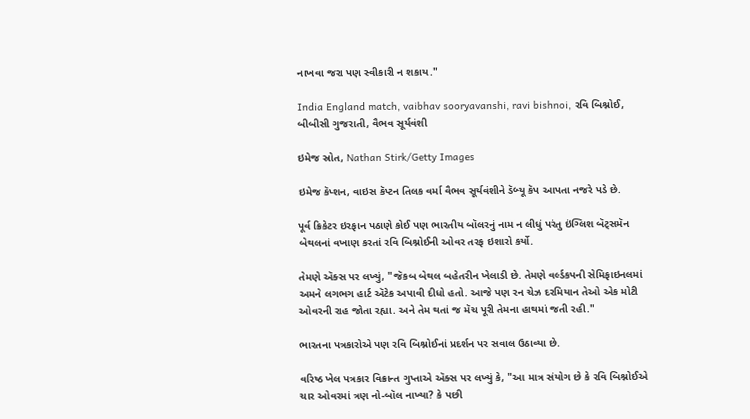નાખવા જરા પણ સ્વીકારી ન શકાય."

India England match, vaibhav sooryavanshi, ravi bishnoi, રવિ બિશ્નોઈ, બીબીસી ગુજરાતી, વૈભવ સૂર્યવંશી

ઇમેજ સ્રોત, Nathan Stirk/Getty Images

ઇમેજ કૅપ્શન, વાઇસ કૅપ્ટન તિલક વર્મા વૈભવ સૂર્યવંશીને ડૅબ્યૂ કૅપ આપતા નજરે પડે છે.

પૂર્વ ક્રિકેટર ઇરફાન પઠાણે કોઈ પણ ભારતીય બૉલરનું નામ ન લીધું પરંતુ ઇંગ્લિશ બૅટ્સમૅન બેથલનાં વખાણ કરતાં રવિ બિશ્નોઈની ઓવર તરફ ઇશારો કર્યો.

તેમણે ઍક્સ પર લખ્યું, "જૅકબ બેથલ બહેતરીન ખેલાડી છે. તેમણે વર્લ્ડકપની સેમિફાઇનલમાં અમને લગભગ હાર્ટ ઍટેક અપાવી દીધો હતો. આજે પણ રન ચેઝ દરમિયાન તેઓ એક મોટી ઓવરની રાહ જોતા રહ્યા. અને તેમ થતાં જ મૅચ પૂરી તેમના હાથમાં જતી રહી."

ભારતના પત્રકારોએ પણ રવિ બિશ્નોઈનાં પ્રદર્શન પર સવાલ ઉઠાવ્યા છે.

વરિષ્ઠ ખેલ પત્રકાર વિક્રાન્ત ગુપ્તાએ ઍક્સ પર લખ્યું કે, "આ માત્ર સંયોગ છે કે રવિ બિશ્નોઈએ ચાર ઓવરમાં ત્રણ નો-બૉલ નાખ્યા? કે પછી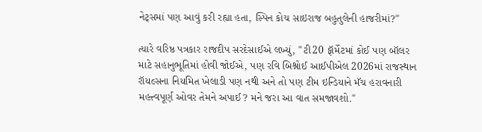નેટ્સમાં પણ આવું કરી રહ્યા હતા, સ્પિન કોચ સાઇરાજ બહુતુલેની હાજરીમાં?"

ત્યારે વરિષ્ઠ પત્રકાર રાજદીપ સરદેસાઈએ લખ્યું, "ટી20 ફૉર્મેટમાં કોઈ પણ બૉલર માટે સહાનુભૂતિમાં હોવી જોઈએ, પણ રવિ બિશ્નોઈ આઈપીએલ 2026માં રાજસ્થાન રૉયલ્સના નિયમિત ખેલાડી પણ નથી અને તો પણ ટીમ ઇન્ડિયાને મૅચ હરાવનારી મહત્ત્વપૂર્ણ ઓવર તેમને અપાઈ? મને જરા આ વાત સમજાવશો."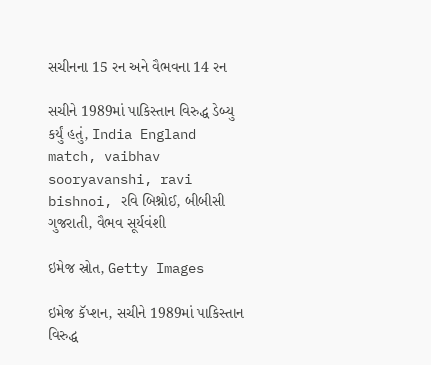સચીનના 15 રન અને વૈભવના 14 રન

સચીને 1989માં પાકિસ્તાન વિરુદ્ધ ડેબ્યુ કર્યું હતું, India England match, vaibhav sooryavanshi, ravi bishnoi, રવિ બિશ્નોઈ, બીબીસી ગુજરાતી, વૈભવ સૂર્યવંશી

ઇમેજ સ્રોત, Getty Images

ઇમેજ કૅપ્શન, સચીને 1989માં પાકિસ્તાન વિરુદ્ધ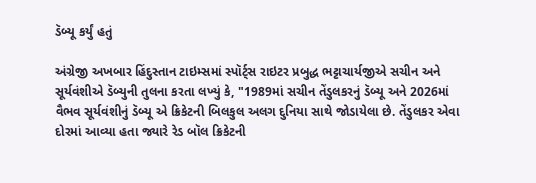ડૅબ્યૂ કર્યું હતું

અંગ્રેજી અખબાર હિંદુસ્તાન ટાઇમ્સમાં સ્પૉર્ટ્સ રાઇટર પ્રબુદ્ધ ભટ્ટાચાર્યજીએ સચીન અને સૂર્યવંશીએ ડૅબ્યુની તુલના કરતા લખ્યું કે, "1989માં સચીન તેંડુલકરનું ડૅબ્યૂ અને 2026માં વૈભવ સૂર્યવંશીનું ડૅબ્યૂ એ ક્રિકેટની બિલકુલ અલગ દુનિયા સાથે જોડાયેલા છે. તેંડુલકર એવા દોરમાં આવ્યા હતા જ્યારે રેડ બૉલ ક્રિકેટની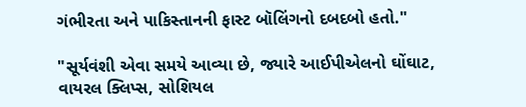ગંભીરતા અને પાકિસ્તાનની ફાસ્ટ બૉલિંગનો દબદબો હતો."

"સૂર્યવંશી એવા સમયે આવ્યા છે, જ્યારે આઈપીએલનો ઘોંઘાટ, વાયરલ ક્લિપ્સ, સોશિયલ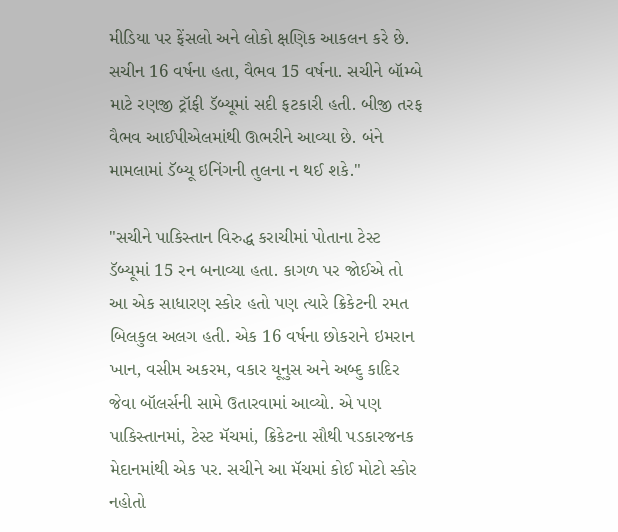મીડિયા પર ફેંસલો અને લોકો ક્ષણિક આકલન કરે છે. સચીન 16 વર્ષના હતા, વૈભવ 15 વર્ષના. સચીને બૉમ્બે માટે રણજી ટ્રૉફી ડૅબ્યૂમાં સદી ફટકારી હતી. બીજી તરફ વૈભવ આઈપીએલમાંથી ઊભરીને આવ્યા છે. બંને મામલામાં ડૅબ્યૂ ઇનિંગની તુલના ન થઈ શકે."

"સચીને પાકિસ્તાન વિરુદ્ધ કરાચીમાં પોતાના ટેસ્ટ ડૅબ્યૂમાં 15 રન બનાવ્યા હતા. કાગળ પર જોઈએ તો આ એક સાધારણ સ્કોર હતો પણ ત્યારે ક્રિકેટની રમત બિલકુલ અલગ હતી. એક 16 વર્ષના છોકરાને ઇમરાન ખાન, વસીમ અકરમ, વકાર યૂનુસ અને અબ્દુ કાદિર જેવા બૉલર્સની સામે ઉતારવામાં આવ્યો. એ પણ પાકિસ્તાનમાં, ટેસ્ટ મૅચમાં, ક્રિકેટના સૌથી પડકારજનક મેદાનમાંથી એક પર. સચીને આ મૅચમાં કોઈ મોટો સ્કોર નહોતો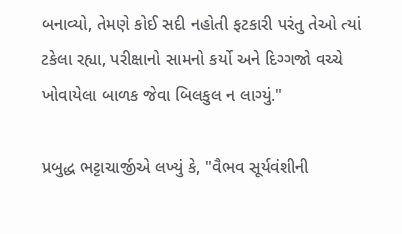બનાવ્યો, તેમણે કોઈ સદી નહોતી ફટકારી પરંતુ તેઓ ત્યાં ટકેલા રહ્યા, પરીક્ષાનો સામનો કર્યો અને દિગ્ગજો વચ્ચે ખોવાયેલા બાળક જેવા બિલકુલ ન લાગ્યું."

પ્રબુદ્ધ ભટ્ટાચાર્જીએ લખ્યું કે, "વૈભવ સૂર્યવંશીની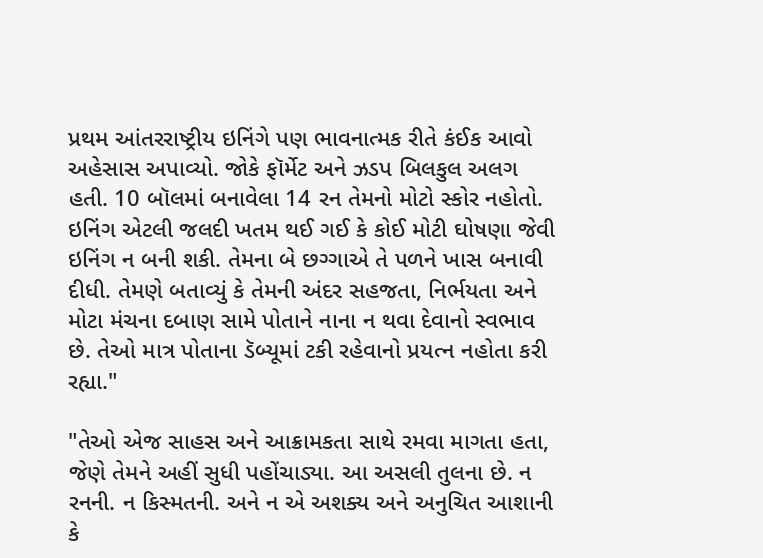પ્રથમ આંતરરાષ્ટ્રીય ઇનિંગે પણ ભાવનાત્મક રીતે કંઈક આવો અહેસાસ અપાવ્યો. જોકે ફૉર્મેટ અને ઝડપ બિલકુલ અલગ હતી. 10 બૉલમાં બનાવેલા 14 રન તેમનો મોટો સ્કોર નહોતો. ઇનિંગ એટલી જલદી ખતમ થઈ ગઈ કે કોઈ મોટી ઘોષણા જેવી ઇનિંગ ન બની શકી. તેમના બે છગ્ગાએ તે પળને ખાસ બનાવી દીધી. તેમણે બતાવ્યું કે તેમની અંદર સહજતા, નિર્ભયતા અને મોટા મંચના દબાણ સામે પોતાને નાના ન થવા દેવાનો સ્વભાવ છે. તેઓ માત્ર પોતાના ડૅબ્યૂમાં ટકી રહેવાનો પ્રયત્ન નહોતા કરી રહ્યા."

"તેઓ એજ સાહસ અને આક્રામકતા સાથે રમવા માગતા હતા, જેણે તેમને અહીં સુધી પહોંચાડ્યા. આ અસલી તુલના છે. ન રનની. ન કિસ્મતની. અને ન એ અશક્ય અને અનુચિત આશાની કે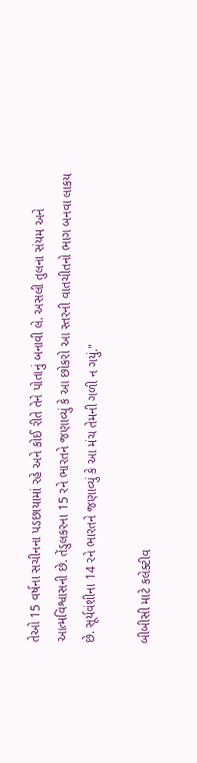તેઓ 15 વર્ષના સચીનના પડછાયામાં રહે અને કોઈ રીતે તેને પોતાનું બનાવી લે. અસલી તુલના સંયમ અને આત્મવિશ્વાસની છે. તેંડુલકરના 15 રને ભારતને જણાવ્યું કે આ છોકરો આ સ્તરની વાતચીતનો ભાગ બનવા લાકય છે. સૂર્યવંશીના 14 રને ભારતને જણાવ્યું કે આ મંચ તેમની ગળી ન ગયું."

બીબીસી માટે કલેક્ટીવ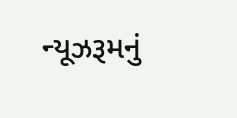ન્યૂઝરૂમનું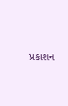પ્રકાશન